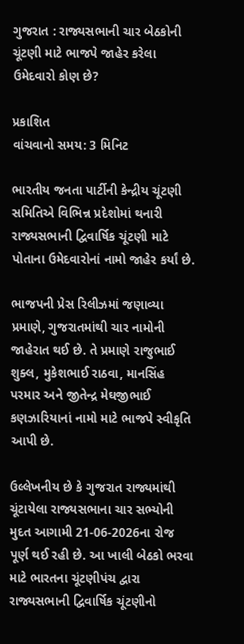ગુજરાત : રાજ્યસભાની ચાર બેઠકોની ચૂંટણી માટે ભાજપે જાહેર કરેલા ઉમેદવારો કોણ છે?

પ્રકાશિત
વાંચવાનો સમય: 3 મિનિટ

ભારતીય જનતા પાર્ટીની કેન્દ્રીય ચૂંટણી સમિતિએ વિભિન્ન પ્રદેશોમાં થનારી રાજ્યસભાની દ્વિવાર્ષિક ચૂંટણી માટે પોતાના ઉમેદવારોનાં નામો જાહેર કર્યાં છે.

ભાજપની પ્રેસ રિલીઝમાં જણાવ્યા પ્રમાણે, ગુજરાતમાંથી ચાર નામોની જાહેરાત થઈ છે. તે પ્રમાણે રાજુભાઈ શુક્લ, મુકેશભાઈ રાઠવા, માનસિંહ પરમાર અને જીતેન્દ્ર મેઘજીભાઈ કણઝારિયાનાં નામો માટે ભાજપે સ્વીકૃતિ આપી છે.

ઉલ્લેખનીય છે કે ગુજરાત રાજ્યમાંથી ચૂંટાયેલા રાજ્યસભાના ચાર સભ્યોની મુદત આગામી 21-06-2026ના રોજ પૂર્ણ થઈ રહી છે. આ ખાલી બેઠકો ભરવા માટે ભારતના ચૂંટણીપંચ દ્વારા રાજ્યસભાની દ્વિવાર્ષિક ચૂંટણીનો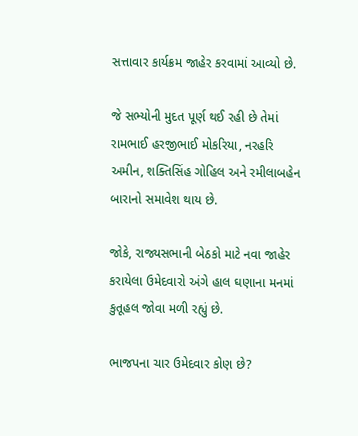સત્તાવાર કાર્યક્રમ જાહેર કરવામાં આવ્યો છે.

જે સભ્યોની મુદત પૂર્ણ થઈ રહી છે તેમાં રામભાઈ હરજીભાઈ મોકરિયા, નરહરિ અમીન, શક્તિસિંહ ગોહિલ અને રમીલાબહેન બારાનો સમાવેશ થાય છે.

જોકે, રાજ્યસભાની બેઠકો માટે નવા જાહેર કરાયેલા ઉમેદવારો અંગે હાલ ઘણાના મનમાં કુતૂહલ જોવા મળી રહ્યું છે.

ભાજપના ચાર ઉમેદવાર કોણ છે?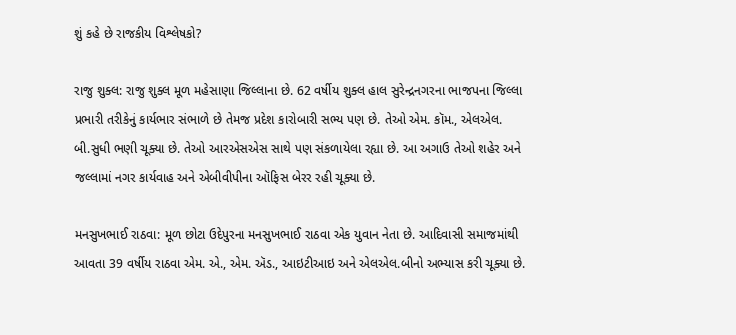શું કહે છે રાજકીય વિશ્લેષકો?

રાજુ શુક્લ: રાજુ શુક્લ મૂળ મહેસાણા જિલ્લાના છે. 62 વર્ષીય શુક્લ હાલ સુરેન્દ્રનગરના ભાજપના જિલ્લા પ્રભારી તરીકેનું કાર્યભાર સંભાળે છે તેમજ પ્રદેશ કારોબારી સભ્ય પણ છે. તેઓ એમ. કૉમ., એલએલ. બી.સુધી ભણી ચૂક્યા છે. તેઓ આરએસએસ સાથે પણ સંકળાયેલા રહ્યા છે. આ અગાઉ તેઓ શહેર અને જલ્લામાં નગર કાર્યવાહ અને એબીવીપીના ઑફિસ બેરર રહી ચૂક્યા છે.

મનસુખભાઈ રાઠવા: મૂળ છોટા ઉદેપુરના મનસુખભાઈ રાઠવા એક યુવાન નેતા છે. આદિવાસી સમાજમાંથી આવતા 39 વર્ષીય રાઠવા એમ. એ., એમ. ઍડ., આઇટીઆઇ અને એલએલ.બીનો અભ્યાસ કરી ચૂક્યા છે.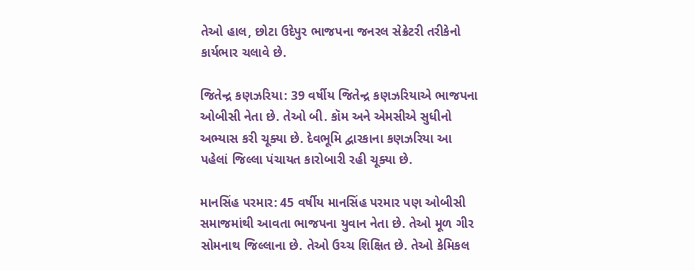તેઓ હાલ, છોટા ઉદેપુર ભાજપના જનરલ સેક્રેટરી તરીકેનો કાર્યભાર ચલાવે છે.

જિતેન્દ્ર કણઝરિયા: 39 વર્ષીય જિતેન્દ્ર કણઝરિયાએ ભાજપના ઓબીસી નેતા છે. તેઓ બી. કૉમ અને એમસીએ સુધીનો અભ્યાસ કરી ચૂક્યા છે. દેવભૂમિ દ્વારકાના કણઝરિયા આ પહેલાં જિલ્લા પંચાયત કારોબારી રહી ચૂક્યા છે.

માનસિંહ પરમાર: 45 વર્ષીય માનસિંહ પરમાર પણ ઓબીસી સમાજમાંથી આવતા ભાજપના યુવાન નેતા છે. તેઓ મૂળ ગીર સોમનાથ જિલ્લાના છે. તેઓ ઉચ્ચ શિક્ષિત છે. તેઓ કેમિકલ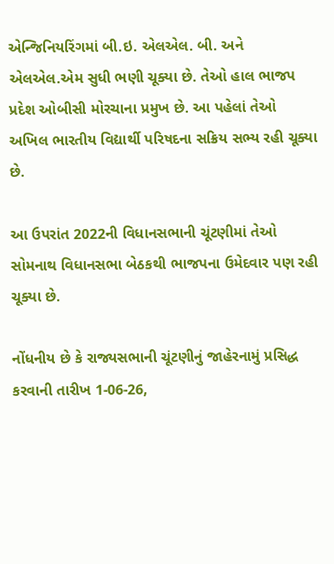એન્જિનિયરિંગમાં બી.ઇ. એલએલ. બી. અને એલએલ.એમ સુધી ભણી ચૂક્યા છે. તેઓ હાલ ભાજપ પ્રદેશ ઓબીસી મોરચાના પ્રમુખ છે. આ પહેલાં તેઓ અખિલ ભારતીય વિદ્યાર્થી પરિષદના સક્રિય સભ્ય રહી ચૂક્યા છે.

આ ઉપરાંત 2022ની વિધાનસભાની ચૂંટણીમાં તેઓ સોમનાથ વિધાનસભા બેઠકથી ભાજપના ઉમેદવાર પણ રહી ચૂક્યા છે.

નોંધનીય છે કે રાજ્યસભાની ચૂંટણીનું જાહેરનામું પ્રસિદ્ધ કરવાની તારીખ 1-06-26,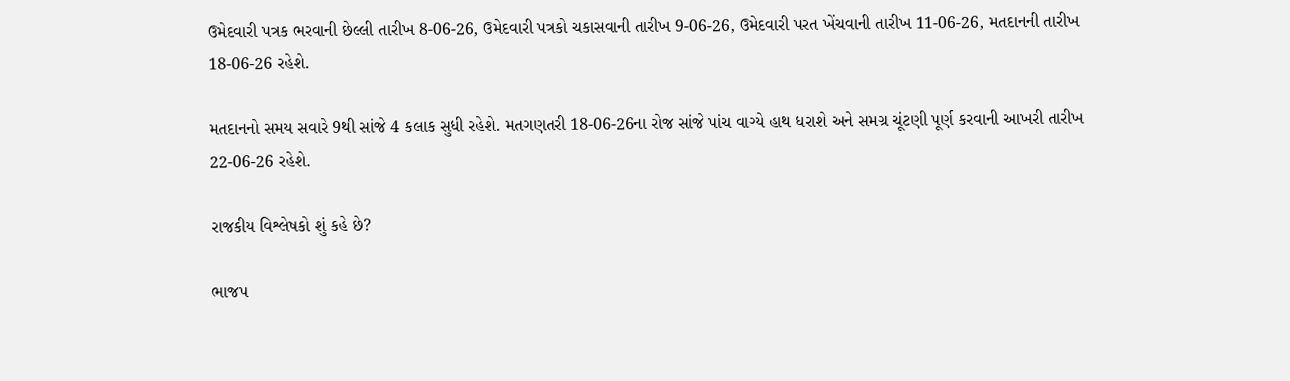ઉમેદવારી પત્રક ભરવાની છેલ્લી તારીખ 8-06-26, ઉમેદવારી પત્રકો ચકાસવાની તારીખ 9-06-26, ઉમેદવારી પરત ખેંચવાની તારીખ 11-06-26, મતદાનની તારીખ 18-06-26 રહેશે.

મતદાનનો સમય સવારે 9થી સાંજે 4 કલાક સુધી રહેશે. મતગણતરી 18-06-26ના રોજ સાંજે પાંચ વાગ્યે હાથ ધરાશે અને સમગ્ર ચૂંટણી પૂર્ણ કરવાની આખરી તારીખ 22-06-26 રહેશે.

રાજકીય વિશ્લેષકો શું કહે છે?

ભાજપ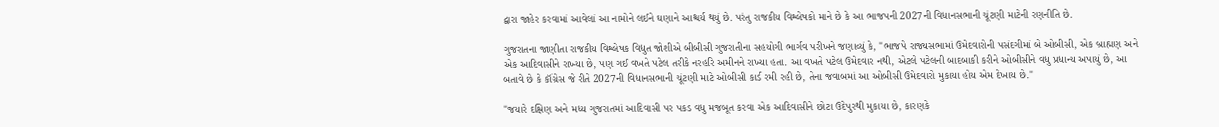દ્વારા જાહેર કરવામાં આવેલાં આ નામોને લઈને ઘણાને આશ્ચર્ય થયું છે. પરંતુ રાજકીય વિશ્લેષકો માને છે કે આ ભાજપની 2027ની વિધાનસભાની ચૂંટણી માટેની રણનીતિ છે.

ગુજરાતના જાણીતા રાજકીય વિશ્લેષક વિદ્યુત જોશીએ બીબીસી ગુજરાતીના સહયોગી ભાર્ગવ પરીખને જણાવ્યું કે, "ભાજપે રાજ્યસભામાં ઉમેદવારોની પસંદગીમાં બે ઓબીસી, એક બ્રાહ્મણ અને એક આદિવાસીને રાખ્યા છે, પણ ગઈ વખતે પટેલ તરીકે નરહરિ અમીનને રાખ્યા હતા. આ વખતે પટેલ ઉમેદવાર નથી, એટલે પટેલની બાદબાકી કરીને ઓબીસીને વધુ પ્રધાન્ય અપાયું છે, આ બતાવે છે કે કૉંગ્રેસ જે રીતે 2027ની વિધાનસભાની ચૂંટણી માટે ઓબીસી કાર્ડ રમી રહી છે, તેના જવાબમાં આ ઓબીસી ઉમેદવારો મુકાયા હોય એમ દેખાય છે."

"જયારે દક્ષિણ અને મધ્ય ગુજરાતમાં આદિવાસી પર પકડ વધુ મજબૂત કરવા એક આદિવાસીને છોટા ઉદેપુરથી મુકાયા છે, કારણકે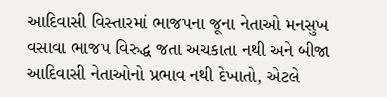આદિવાસી વિસ્તારમાં ભાજપના જૂના નેતાઓ મનસુખ વસાવા ભાજપ વિરુદ્ધ જતા અચકાતા નથી અને બીજા આદિવાસી નેતાઓનો પ્રભાવ નથી દેખાતો, એટલે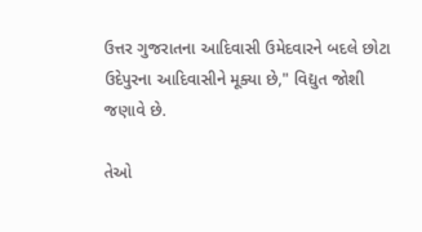ઉત્તર ગુજરાતના આદિવાસી ઉમેદવારને બદલે છોટા ઉદેપુરના આદિવાસીને મૂક્યા છે," વિદ્યુત જોશી જણાવે છે.

તેઓ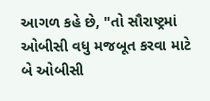આગળ કહે છે, "તો સૌરાષ્ટ્રમાં ઓબીસી વધુ મજબૂત કરવા માટે બે ઓબીસી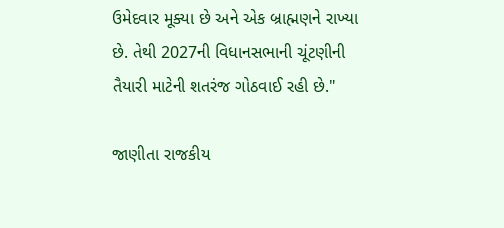ઉમેદવાર મૂક્યા છે અને એક બ્રાહ્મણને રાખ્યા છે. તેથી 2027ની વિધાનસભાની ચૂંટણીની તૈયારી માટેની શતરંજ ગોઠવાઈ રહી છે."

જાણીતા રાજકીય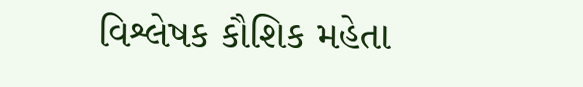વિશ્લેષક કૌશિક મહેતા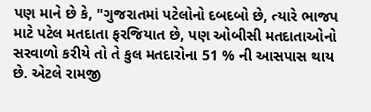પણ માને છે કે, "ગુજરાતમાં પટેલોનો દબદબો છે, ત્યારે ભાજપ માટે પટેલ મતદાતા ફરજિયાત છે, પણ ઓબીસી મતદાતાઓનો સરવાળો કરીયે તો તે કુલ મતદારોના 51 % ની આસપાસ થાય છે. એટલે રામજી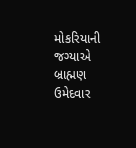મોકરિયાની જગ્યાએ બ્રાહ્મણ ઉમેદવાર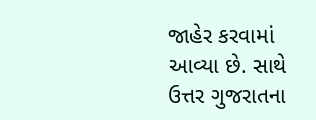જાહેર કરવામાં આવ્યા છે. સાથે ઉત્તર ગુજરાતના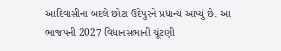આદિવાસીના બદલે છોટા ઉદેપુરને પ્રધાન્ય આપ્યું છે. આ ભાજપની 2027 વિધાનસભાની ચૂંટણી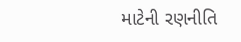માટેની રણનીતિ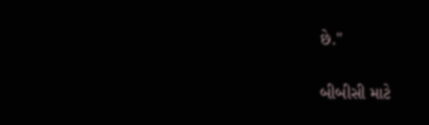છે."

બીબીસી માટે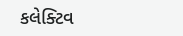કલેક્ટિવ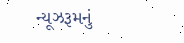ન્યૂઝરૂમનું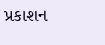પ્રકાશન